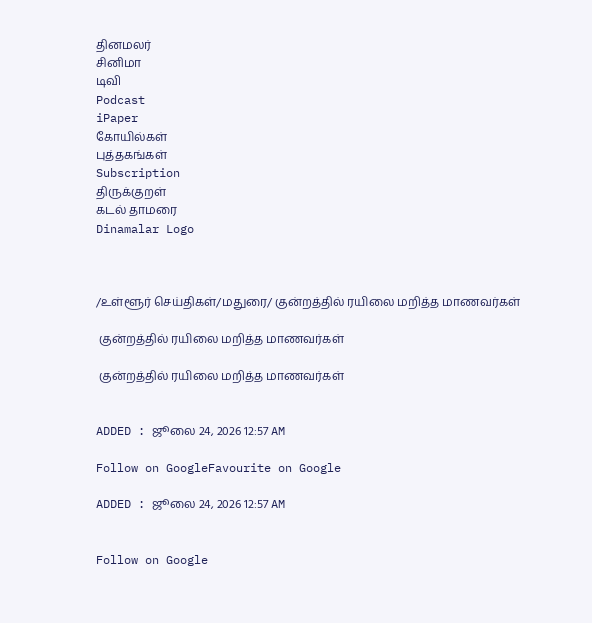தினமலர்
சினிமா
டிவி
Podcast
iPaper
கோயில்கள்
புத்தகங்கள்
Subscription
திருக்குறள்
கடல் தாமரை
Dinamalar Logo



/உள்ளூர் செய்திகள்/மதுரை/ குன்றத்தில் ரயிலை மறித்த மாணவர்கள்

 குன்றத்தில் ரயிலை மறித்த மாணவர்கள்

 குன்றத்தில் ரயிலை மறித்த மாணவர்கள்


ADDED : ஜூலை 24, 2026 12:57 AM

Follow on GoogleFavourite on Google

ADDED : ஜூலை 24, 2026 12:57 AM


Follow on Google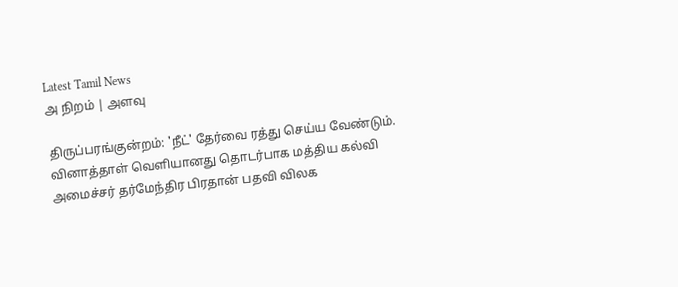Latest Tamil News
அ நிறம் | அளவு

திருப்பரங்குன்றம்: 'நீட்' தேர்வை ரத்து செய்ய வேண்டும். வினாத்தாள் வெளியானது தொடர்பாக மத்திய கல்வி அமைச்சர் தர்மேந்திர பிரதான் பதவி விலக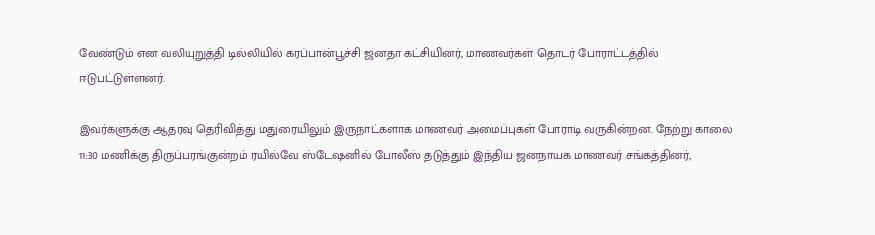வேண்டும் என வலியுறுத்தி டில்லியில் கரப்பான்பூச்சி ஜனதா கட்சியினர், மாணவர்கள் தொடர் போராட்டத்தில் ஈடுபட்டுள்ளனர்.

இவர்களுக்கு ஆதரவு தெரிவித்து மதுரையிலும் இருநாட்களாக மாணவர் அமைப்புகள் போராடி வருகின்றன. நேற்று காலை 11:30 மணிக்கு திருப்பரங்குன்றம் ரயில்வே ஸ்டேஷனில் போலீஸ் தடுத்தும் இந்திய ஜனநாயக மாணவர் சங்கத்தினர்,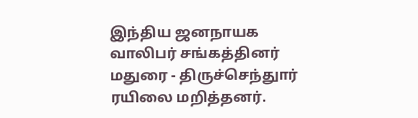இந்திய ஜனநாயக வாலிபர் சங்கத்தினர் மதுரை - திருச்செந்துார் ரயிலை மறித்தனர்.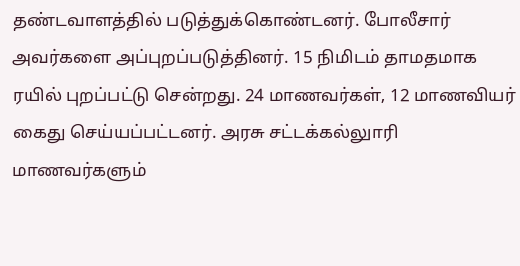தண்டவாளத்தில் படுத்துக்கொண்டனர். போலீசார் அவர்களை அப்புறப்படுத்தினர். 15 நிமிடம் தாமதமாக ரயில் புறப்பட்டு சென்றது. 24 மாணவர்கள், 12 மாணவியர் கைது செய்யப்பட்டனர். அரசு சட்டக்கல்லுாரி மாணவர்களும்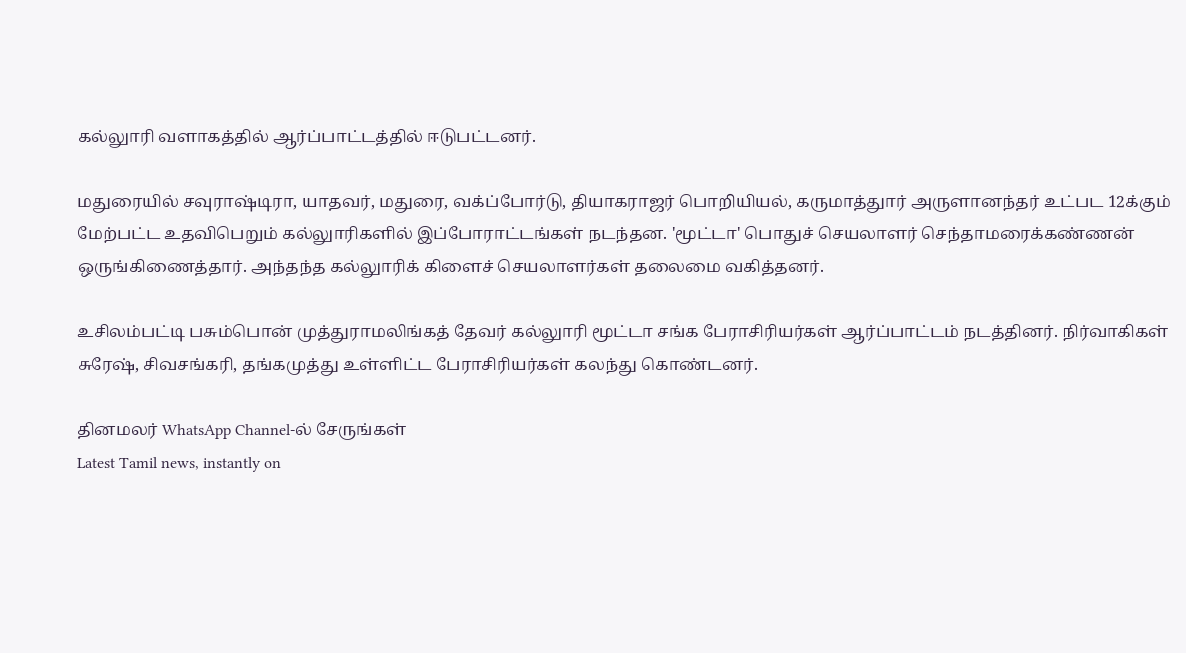கல்லுாரி வளாகத்தில் ஆர்ப்பாட்டத்தில் ஈடுபட்டனர்.

மதுரையில் சவுராஷ்டிரா, யாதவர், மதுரை, வக்ப்போர்டு, தியாகராஜர் பொறியியல், கருமாத்துார் அருளானந்தர் உட்பட 12க்கும் மேற்பட்ட உதவிபெறும் கல்லுாரிகளில் இப்போராட்டங்கள் நடந்தன. 'மூட்டா' பொதுச் செயலாளர் செந்தாமரைக்கண்ணன் ஒருங்கிணைத்தார். அந்தந்த கல்லுாரிக் கிளைச் செயலாளர்கள் தலைமை வகித்தனர்.

உசிலம்பட்டி பசும்பொன் முத்துராமலிங்கத் தேவர் கல்லுாரி மூட்டா சங்க பேராசிரியர்கள் ஆர்ப்பாட்டம் நடத்தினர். நிர்வாகிகள் சுரேஷ், சிவசங்கரி, தங்கமுத்து உள்ளிட்ட பேராசிரியர்கள் கலந்து கொண்டனர்.

தினமலர் WhatsApp Channel-ல் சேருங்கள்
Latest Tamil news, instantly on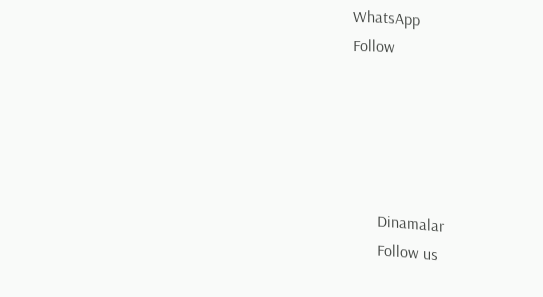WhatsApp
Follow





      Dinamalar
      Follow us